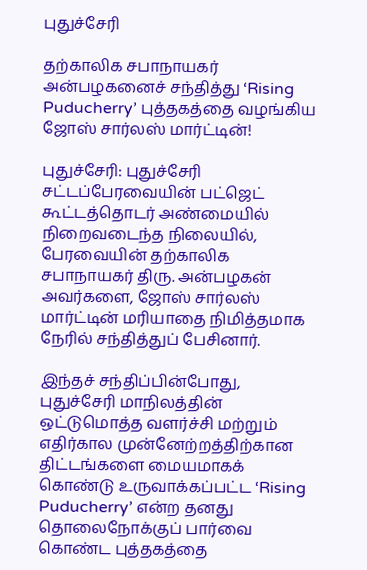புதுச்சேரி

தற்காலிக சபாநாயகர் அன்பழகனைச் சந்தித்து ‘Rising Puducherry’ புத்தகத்தை வழங்கிய ஜோஸ் சார்லஸ் மார்ட்டின்!

புதுச்சேரி: புதுச்சேரி சட்டப்பேரவையின் பட்ஜெட் கூட்டத்தொடர் அண்மையில் நிறைவடைந்த நிலையில், பேரவையின் தற்காலிக சபாநாயகர் திரு. அன்பழகன் அவர்களை, ஜோஸ் சார்லஸ் மார்ட்டின் மரியாதை நிமித்தமாக நேரில் சந்தித்துப் பேசினார்.

இந்தச் சந்திப்பின்போது, புதுச்சேரி மாநிலத்தின் ஒட்டுமொத்த வளர்ச்சி மற்றும் எதிர்கால முன்னேற்றத்திற்கான திட்டங்களை மையமாகக் கொண்டு உருவாக்கப்பட்ட ‘Rising Puducherry’ என்ற தனது தொலைநோக்குப் பார்வை கொண்ட புத்தகத்தை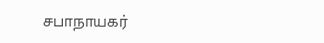சபாநாயகர்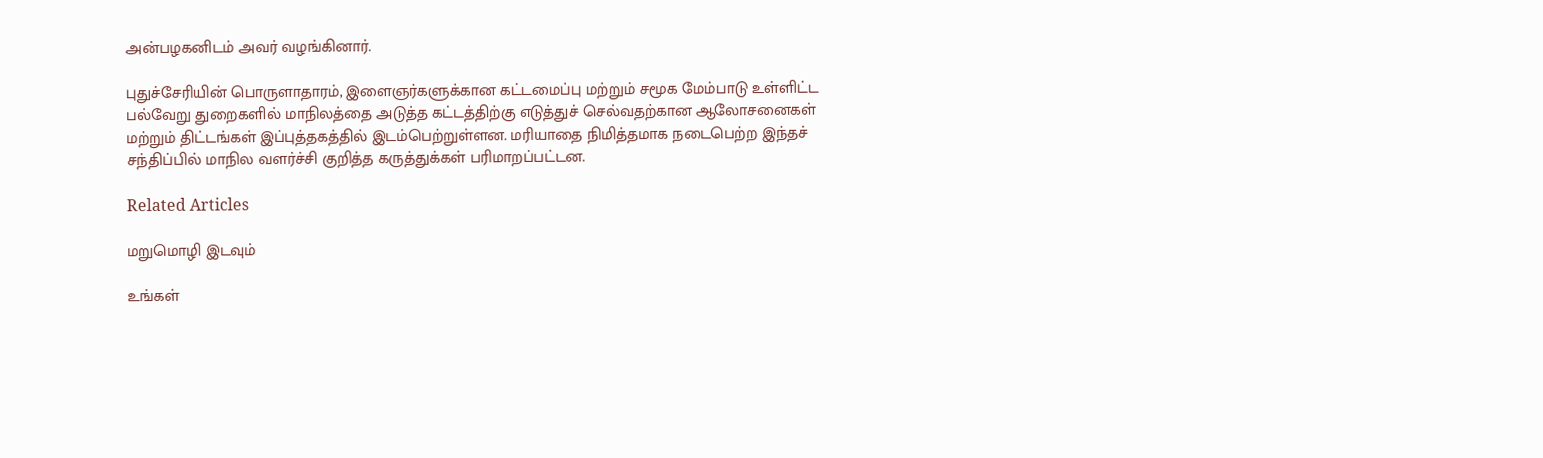அன்பழகனிடம் அவர் வழங்கினார்.

புதுச்சேரியின் பொருளாதாரம், இளைஞர்களுக்கான கட்டமைப்பு மற்றும் சமூக மேம்பாடு உள்ளிட்ட பல்வேறு துறைகளில் மாநிலத்தை அடுத்த கட்டத்திற்கு எடுத்துச் செல்வதற்கான ஆலோசனைகள் மற்றும் திட்டங்கள் இப்புத்தகத்தில் இடம்பெற்றுள்ளன. மரியாதை நிமித்தமாக நடைபெற்ற இந்தச் சந்திப்பில் மாநில வளர்ச்சி குறித்த கருத்துக்கள் பரிமாறப்பட்டன.

Related Articles

மறுமொழி இடவும்

உங்கள்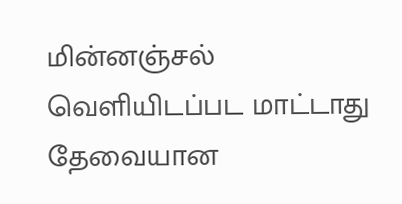மின்னஞ்சல் வெளியிடப்பட மாட்டாது தேவையான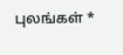புலங்கள் *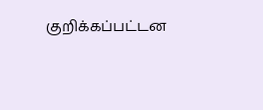குறிக்கப்பட்டன